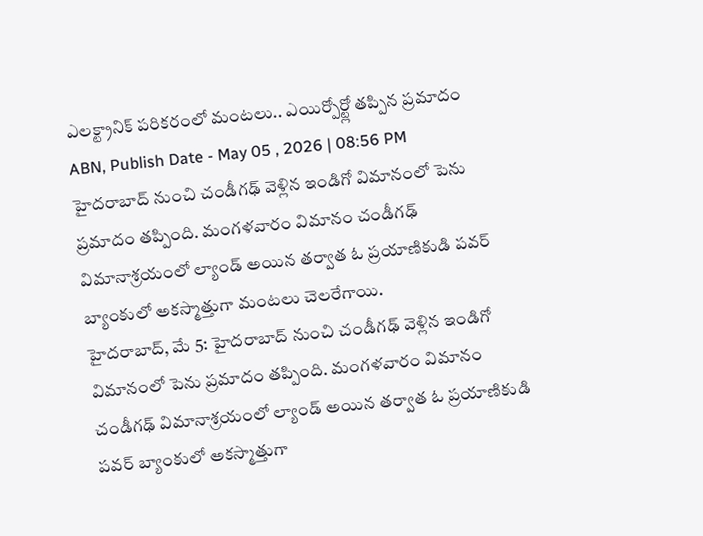ఎలక్ట్రానిక్ పరికరంలో మంటలు.. ఎయిర్పోర్ట్లో తప్పిన ప్రమాదం
ABN, Publish Date - May 05 , 2026 | 08:56 PM
హైదరాబాద్ నుంచి చండీగఢ్ వెళ్లిన ఇండిగో విమానంలో పెను ప్రమాదం తప్పింది. మంగళవారం విమానం చండీగఢ్ విమానాశ్రయంలో ల్యాండ్ అయిన తర్వాత ఓ ప్రయాణికుడి పవర్ బ్యాంకులో అకస్మాత్తుగా మంటలు చెలరేగాయి.
హైదరాబాద్, మే 5: హైదరాబాద్ నుంచి చండీగఢ్ వెళ్లిన ఇండిగో విమానంలో పెను ప్రమాదం తప్పింది. మంగళవారం విమానం చండీగఢ్ విమానాశ్రయంలో ల్యాండ్ అయిన తర్వాత ఓ ప్రయాణికుడి పవర్ బ్యాంకులో అకస్మాత్తుగా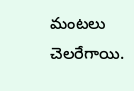మంటలు చెలరేగాయి.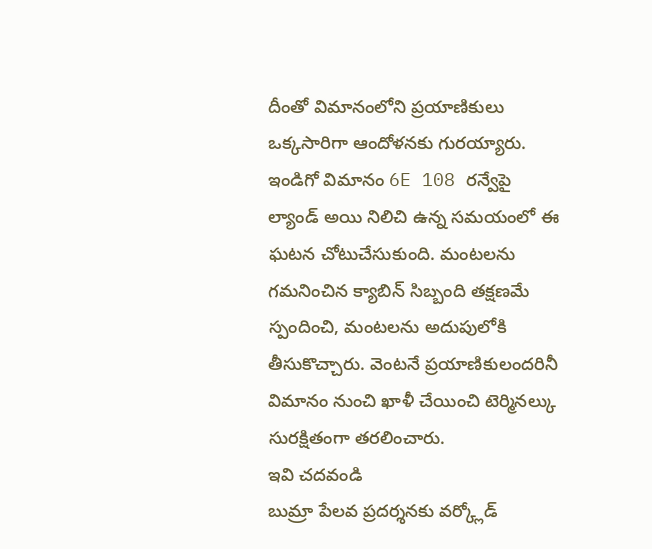దీంతో విమానంలోని ప్రయాణికులు ఒక్కసారిగా ఆందోళనకు గురయ్యారు. ఇండిగో విమానం 6E 108 రన్వేపై ల్యాండ్ అయి నిలిచి ఉన్న సమయంలో ఈ ఘటన చోటుచేసుకుంది. మంటలను గమనించిన క్యాబిన్ సిబ్బంది తక్షణమే స్పందించి, మంటలను అదుపులోకి తీసుకొచ్చారు. వెంటనే ప్రయాణికులందరినీ విమానం నుంచి ఖాళీ చేయించి టెర్మినల్కు సురక్షితంగా తరలించారు.
ఇవి చదవండి
బుమ్రా పేలవ ప్రదర్శనకు వర్క్లోడ్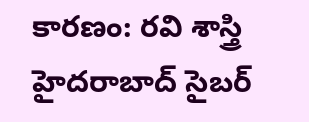కారణం: రవి శాస్త్రి
హైదరాబాద్ సైబర్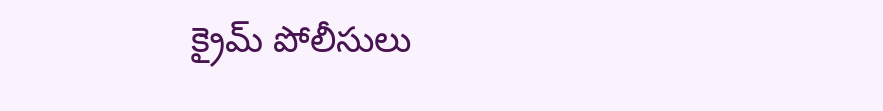క్రైమ్ పోలీసులు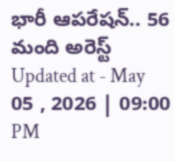భారీ ఆపరేషన్.. 56 మంది అరెస్ట్
Updated at - May 05 , 2026 | 09:00 PM